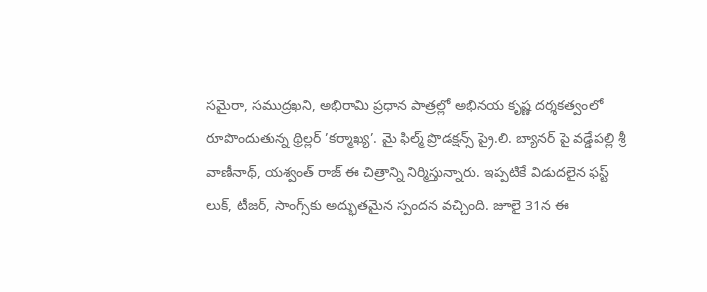సమైరా, సముద్రఖని, అభిరామి ప్రధాన పాత్రల్లో అభినయ కృష్ణ దర్శకత్వంలో రూపొందుతున్న థ్రిల్లర్ ’కర్మాఖ్య’. మై ఫిల్మ్ ప్రొడక్షన్స్ ప్రై.లి. బ్యానర్ పై వడ్డేపల్లి శ్రీ వాణీనాథ్, యశ్వంత్ రాజ్ ఈ చిత్రాన్ని నిర్మిస్తున్నారు. ఇప్పటికే విడుదలైన ఫస్ట్ లుక్, టీజర్, సాంగ్స్‌కు అద్భుతమైన స్పందన వచ్చింది. జూలై 31న ఈ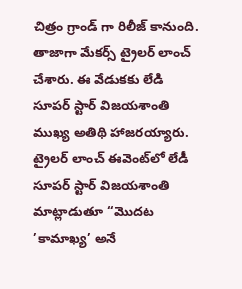చిత్రం గ్రాండ్ గా రిలీజ్ కానుంది. తాజాగా మేకర్స్ ట్రైలర్ లాంచ్ చేశారు. ఈ వేడుకకు లేడి సూపర్ స్టార్ విజయశాంతి ముఖ్య అతిథి హాజరయ్యారు. ట్రైలర్ లాంచ్ ఈవెంట్‌లో లేడీ సూపర్ స్టార్ విజయశాంతి మాట్లాడుతూ “మొదట ’కామాఖ్య’ అనే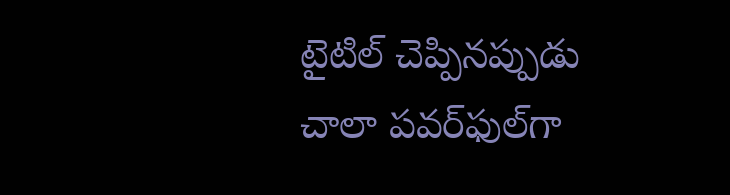టైటిల్ చెప్పినప్పుడు చాలా పవర్‌ఫుల్‌గా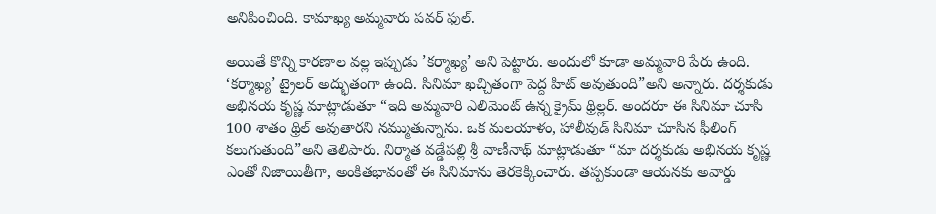అనిపించింది. కామాఖ్య అమ్మవారు పవర్ ఫుల్.

అయితే కొన్ని కారణాల వల్ల ఇప్పుడు ’కర్మాఖ్య’ అని పెట్టారు. అందులో కూడా అమ్మవారి పేరు ఉంది. ‘కర్మాఖ్య’ ట్రైలర్ అద్భుతంగా ఉంది. సినిమా ఖచ్చితంగా పెద్ద హిట్ అవుతుంది”అని అన్నారు. దర్శకుడు అభినయ కృష్ణ మాట్లాడుతూ “ఇది అమ్మవారి ఎలిమెంట్ ఉన్న క్రైమ్ థ్రిల్లర్. అందరూ ఈ సినిమా చూసి 100 శాతం థ్రిల్ అవుతారని నమ్ముతున్నాను. ఒక మలయాళం, హాలీవుడ్ సినిమా చూసిన ఫీలింగ్ కలుగుతుంది”అని తెలిపారు. నిర్మాత వడ్డేపల్లి శ్రీ వాణీనాథ్ మాట్లాడుతూ “మా దర్శకుడు అభినయ కృష్ణ ఎంతో నిజాయితీగా, అంకితభావంతో ఈ సినిమాను తెరకెక్కించారు. తప్పకుండా ఆయనకు అవార్డు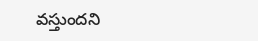వస్తుందని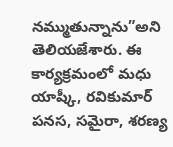నమ్ముతున్నాను”అని తెలియజేశారు. ఈ కార్యక్రమంలో మధు యాష్కీ, రవికుమార్ పనస, సమైరా, శరణ్య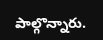పాల్గొన్నారు.